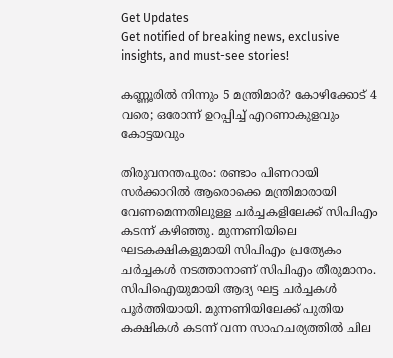Get Updates
Get notified of breaking news, exclusive insights, and must-see stories!

കണ്ണൂരില്‍ നിന്നും 5 മന്ത്രിമാര്‍? കോഴിക്കോട് 4 വരെ; ഒരോന്ന് ഉറപ്പിച്ച് എറണാകുളവും കോട്ടയവും

തിരുവനന്തപുരം: രണ്ടാം പിണറായി സര്‍ക്കാറില്‍ ആരൊക്കെ മന്ത്രിമാരായി വേണമെന്നതിലുള്ള ചര്‍ച്ചകളിലേക്ക് സിപിഎം കടന്ന് കഴിഞ്ഞു. മുന്നണിയിലെ ഘടകക്ഷികളുമായി സിപിഎം പ്രത്യേകം ചര്‍ച്ചകള്‍ നടത്താനാണ് സിപിഎം തീരുമാനം. സിപിഐയുമായി ആദ്യ ഘട്ട ചര്‍ച്ചകള്‍ പൂര്‍ത്തിയായി. മുന്നണിയിലേക്ക് പുതിയ കക്ഷികള്‍ കടന്ന് വന്ന സാഹചര്യത്തില്‍ ചില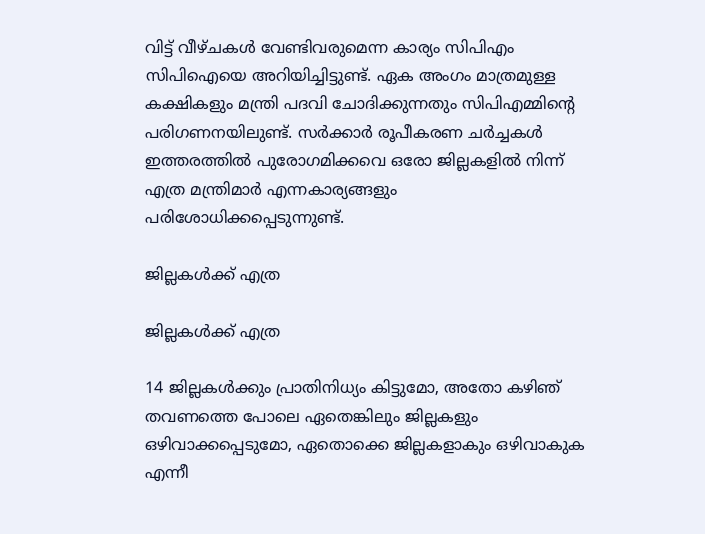വിട്ട് വീഴ്ചകള്‍ വേണ്ടിവരുമെന്ന കാര്യം സിപിഎം സിപിഐയെ അറിയിച്ചിട്ടുണ്ട്. ഏക അംഗം മാത്രമുള്ള കക്ഷികളും മന്ത്രി പദവി ചോദിക്കുന്നതും സിപിഎമ്മിന്‍റെ പരിഗണനയിലുണ്ട്. സര്‍ക്കാര്‍ രൂപീകരണ ചര്‍ച്ചകള്‍ ഇത്തരത്തില്‍ പുരോഗമിക്കവെ ഒരോ ജില്ലകളില്‍ നിന്ന് എത്ര മന്ത്രിമാര്‍ എന്നകാര്യങ്ങളും പരിശോധിക്കപ്പെടുന്നുണ്ട്.

ജില്ലകള്‍ക്ക് എത്ര

ജില്ലകള്‍ക്ക് എത്ര

14 ജില്ലകള്‍ക്കും പ്രാതിനിധ്യം കിട്ടുമോ, അതോ കഴിഞ്‍ തവണത്തെ പോലെ ഏതെങ്കിലും ജില്ലകളും ഒഴിവാക്കപ്പെടുമോ, ഏതൊക്കെ ജില്ലകളാകും ഒഴിവാകുക എന്നീ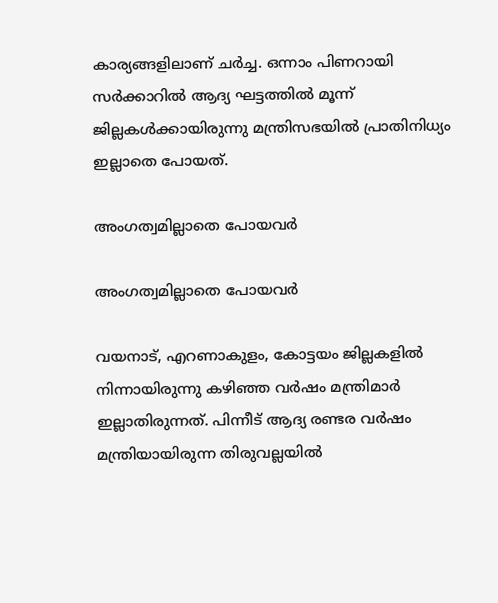കാര്യങ്ങളിലാണ് ചര്‍ച്ച. ഒന്നാം പിണറായി സര്‍ക്കാറില്‍ ആദ്യ ഘട്ടത്തില്‍ മൂന്ന് ജില്ലകള്‍ക്കായിരുന്നു മന്ത്രിസഭയില്‍ പ്രാതിനിധ്യം ഇല്ലാതെ പോയത്.

അംഗത്വമില്ലാതെ പോയവര്‍

അംഗത്വമില്ലാതെ പോയവര്‍

വയനാട്, എറണാകുളം, കോട്ടയം ജില്ലകളില്‍ നിന്നായിരുന്നു കഴിഞ്ഞ വര്‍ഷം മന്ത്രിമാര്‍ ഇല്ലാതിരുന്നത്. പിന്നീട് ആദ്യ രണ്ടര വര്‍ഷം മന്ത്രിയായിരുന്ന തിരുവല്ലയില്‍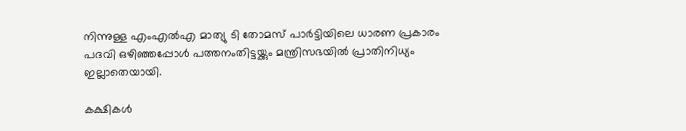നിന്നുള്ള എംഎല്‍എ മാത്യു ടി തോമസ് പാര്‍ട്ടിയിലെ ധാരണ പ്രകാരം പദവി ഒഴിഞ്ഞപ്പോള്‍ പത്തനംതിട്ടയ്ക്കും മന്ത്രിസഭയില്‍ പ്രാതിനിധ്യം ഇല്ലാതെയായി.

കക്ഷികള്‍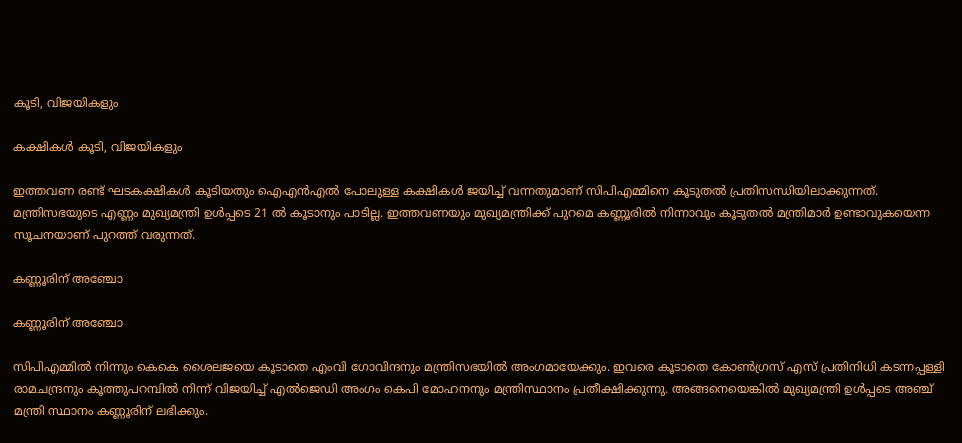കൂടി, വിജയികളും

കക്ഷികള്‍ കൂടി, വിജയികളും

ഇത്തവണ രണ്ട് ഘടകക്ഷികള്‍ കൂടിയതും ഐഎന്‍എല്‍ പോലുള്ള കക്ഷികള്‍ ജയിച്ച് വന്നതുമാണ് സിപിഎമ്മിനെ കൂടുതല്‍ പ്രതിസന്ധിയിലാക്കുന്നത്. മന്ത്രിസഭയുടെ എണ്ണം മുഖ്യമന്ത്രി ഉള്‍പ്പടെ 21 ല്‍ കൂടാനും പാടില്ല. ഇത്തവണയും മുഖ്യമന്ത്രിക്ക് പുറമെ കണ്ണൂരില്‍ നിന്നാവും കൂടുതല്‍ മന്ത്രിമാര്‍ ഉണ്ടാവുകയെന്ന സൂചനയാണ് പുറത്ത് വരുന്നത്.

കണ്ണൂരിന് അഞ്ചോ

കണ്ണൂരിന് അഞ്ചോ

സിപിഎമ്മില്‍ നിന്നും കെകെ ശൈലജയെ കൂടാതെ എംവി ഗോവിന്ദനും മന്ത്രിസഭയില്‍ അംഗമായേക്കും. ഇവരെ കൂടാതെ കോണ്‍ഗ്രസ് എസ് പ്രതിനിധി കടന്നപ്പള്ളി രാമചന്ദ്രനും കൂത്തുപറമ്പില്‍ നിന്ന് വിജയിച്ച് എല്‍ജെഡി അംഗം കെപി മോഹനനും മന്ത്രിസ്ഥാനം പ്രതീക്ഷിക്കുന്നു. അങ്ങനെയെങ്കില്‍ മുഖ്യമന്ത്രി ഉള്‍പ്പടെ അഞ്ച് മന്ത്രി സ്ഥാനം കണ്ണൂരിന് ലഭിക്കും.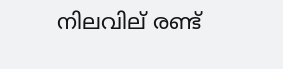നിലവില് രണ്ട്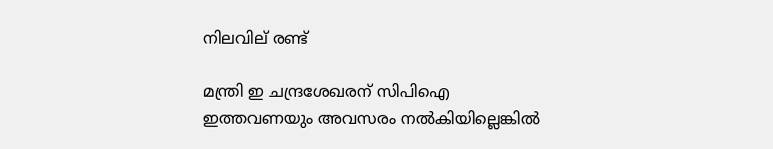നിലവില് രണ്ട്

മന്ത്രി ഇ ചന്ദ്രശേഖരന് സിപിഐ ഇത്തവണയും അവസരം നല്‍കിയില്ലെങ്കില്‍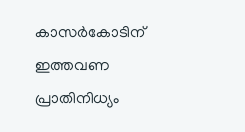കാസര്‍കോടിന് ഇത്തവണ പ്രാതിനിധ്യം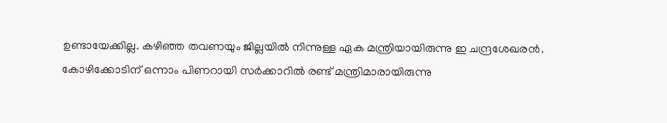ഉണ്ടായേക്കില്ല. കഴിഞ്ഞ തവണയും ജില്ലയില്‍ നിന്നുള്ള ഏക മന്ത്രിയായിരുന്നു ഇ ചന്ദ്രശേഖരന്‍. കോഴിക്കോടിന് ഒന്നാം പിണറായി സര്‍ക്കാറില്‍ രണ്ട് മന്ത്രിമാരായിരുന്നു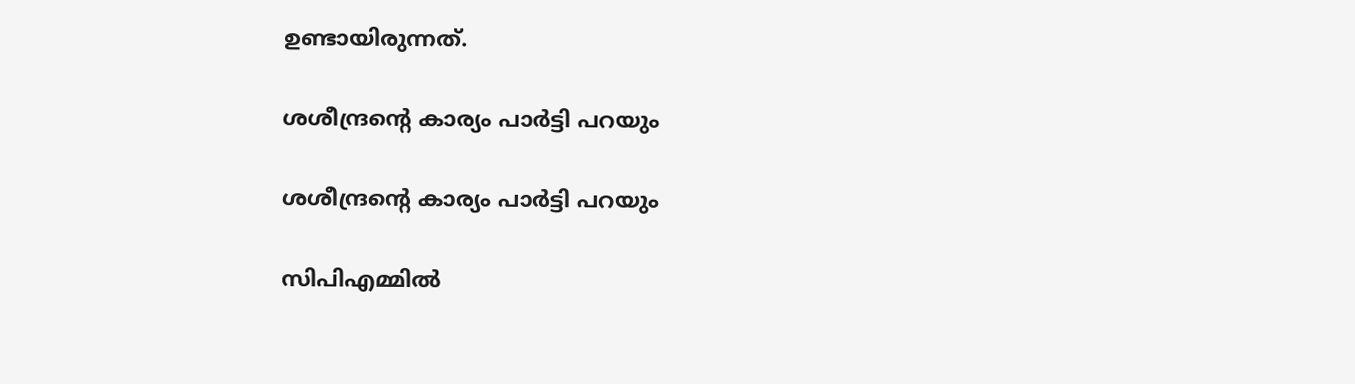ഉണ്ടായിരുന്നത്.

ശശീന്ദ്രന്‍റെ കാര്യം പാര്‍ട്ടി പറയും

ശശീന്ദ്രന്‍റെ കാര്യം പാര്‍ട്ടി പറയും

സിപിഎമ്മില്‍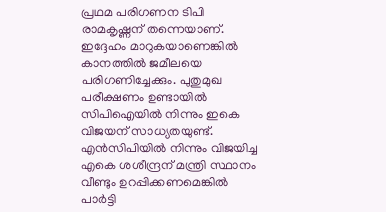പ്രഥമ പരിഗണന ടിപി രാമകൃഷ്ണന് തന്നെയാണ്. ഇദ്ദേഹം മാറുകയാണെങ്കില്‍ കാനത്തില്‍ ജമീലയെ പരിഗണിച്ചേക്കും. പുതുമുഖ പരീക്ഷണം ഉണ്ടായില്‍ സിപിഐയില്‍ നിന്നും ഇകെ വിജയന് സാധ്യതയുണ്ട്. എന്‍സിപിയില്‍ നിന്നും വിജയിച്ച എകെ ശശീന്ദ്രന് മന്ത്രി സ്ഥാനം വീണ്ടും ഉറപ്പിക്കണമെങ്കില്‍ പാര്‍ട്ടി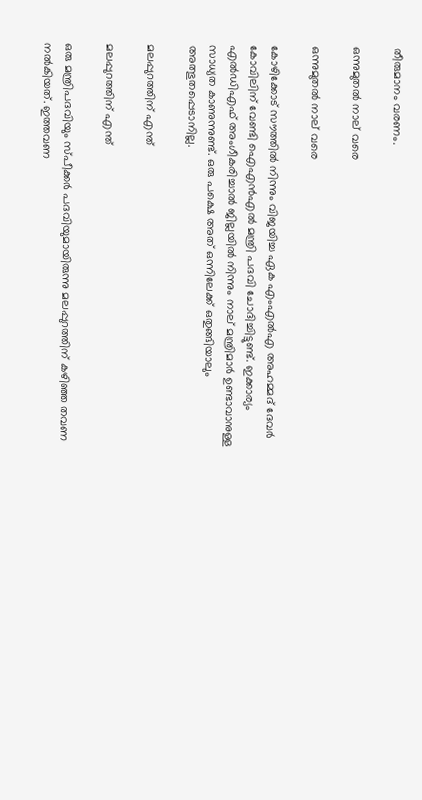തീരുമാനം വരണം.

ഒന്നുമുതല്‍ നാല് വരെ

ഒന്നുമുതല്‍ നാല് വരെ

കോഴിക്കോട് സൗത്തില്‍ നിന്നും വിജയിച്ച ഏക എംഎല്‍എ അഹമ്മദ് ദേവര്‍ കോവിലിന് വേണ്ടി ഐഎന്‍എല്‍ മന്ത്രി പദവി ചോദിച്ചിട്ടുണ്ട്. ഇക്കാര്യം എല്‍ഡിഎഫ് അംഗീകരിച്ചാല്‍ ജില്ലയില്‍ നിന്നും നാല് മന്ത്രിമാര്‍ ഉണ്ടാവാനുള്ള സാധ്യത കാണുന്നുണ്ട്. ഒരു പക്ഷെ അത് ഒന്നിലേക്ക് ഒതുങ്ങിയാലും അത്ഭുതപ്പെടാനില്ല.

മലപ്പുറത്തിന് എന്ത്

മലപ്പുറത്തിന് എന്ത്

ഒരു മന്ത്രിപദവിയും സ്പീക്കര്‍ പദവിയുമായിരുന്നു മലപ്പുറത്തിന് കഴിഞ്ഞ തവണ നല്‍കിയത്. ഇത്തവണ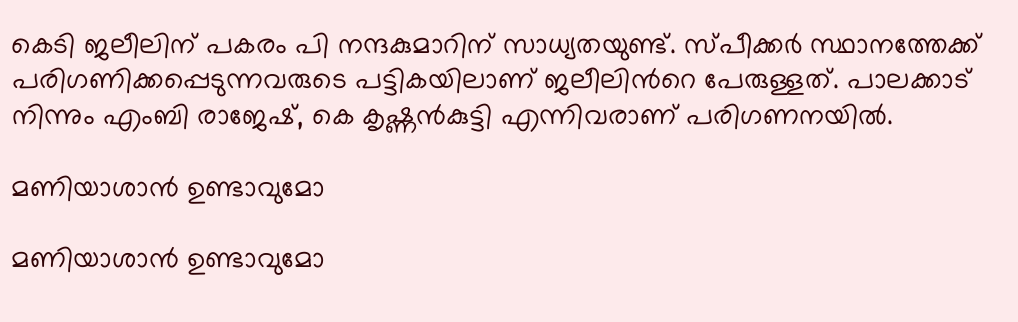കെടി ജലീലിന് പകരം പി നന്ദകുമാറിന് സാധ്യതയുണ്ട്. സ്പീക്കര്‍ സ്ഥാനത്തേക്ക് പരിഗണിക്കപ്പെടുന്നവരുടെ പട്ടികയിലാണ് ജലീലിന്‍റെ പേരുള്ളത്. പാലക്കാട് നിന്നും എംബി രാജേഷ്, കെ കൃഷ്ണന്‍കുട്ടി എന്നിവരാണ് പരിഗണനയില്‍.

മണിയാശാന്‍ ഉണ്ടാവുമോ

മണിയാശാന്‍ ഉണ്ടാവുമോ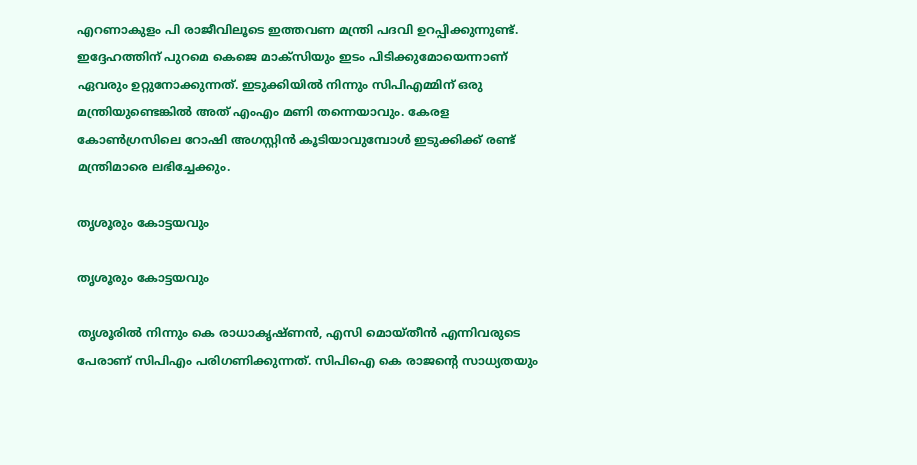എറണാകുളം പി രാജീവിലൂടെ ഇത്തവണ മന്ത്രി പദവി ഉറപ്പിക്കുന്നുണ്ട്. ഇദ്ദേഹത്തിന് പുറമെ കെജെ മാക്സിയും ഇടം പിടിക്കുമോയെന്നാണ് ഏവരും ഉറ്റുനോക്കുന്നത്. ഇടുക്കിയില്‍ നിന്നും സിപിഎമ്മിന് ഒരു മന്ത്രിയുണ്ടെങ്കില്‍ അത് എംഎം മണി തന്നെയാവും. കേരള കോണ്‍ഗ്രസിലെ റോഷി അഗസ്റ്റിന്‍ കൂടിയാവുമ്പോള്‍ ഇടുക്കിക്ക് രണ്ട് മന്ത്രിമാരെ ലഭിച്ചേക്കും.

തൃശൂരും കോട്ടയവും

തൃശൂരും കോട്ടയവും

തൃശൂരില്‍ നിന്നും കെ രാധാകൃഷ്ണന്‍, എസി മൊയ്തീന്‍ എന്നിവരുടെ പേരാണ് സിപിഎം പരിഗണിക്കുന്നത്. സിപിഐ കെ രാജന്‍റെ സാധ്യതയും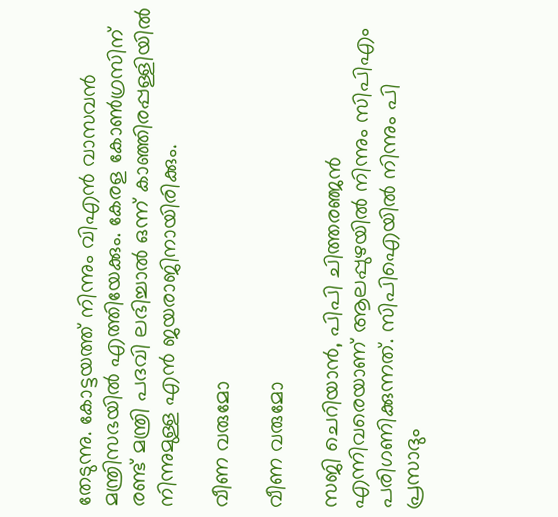തേടുന്നു. കോട്ടയത്ത് നിന്നും വിഎന്‍ വാസവന്‍ മന്ത്രിസഭയില്‍ എത്തിയേക്കും. കേരള കോണ്‍ഗ്രസിന് രണ്ട് മന്ത്രി പദവി ലഭിച്ചാല്‍ ഒന്ന് കാഞ്ഞിരപ്പള്ളിയില്‍ നിന്നുമുള്ള എന്‍ ജയരാജിനായിരിക്കും.

വീണ വരുമോ

വീണ വരുമോ

സജി ചെറിയാന്‍, പിപി ചിത്തരഞ്ജന്‍ എന്നിവരെയാണ് ആലപ്പുഴയില്‍ നിന്നും സിപിഎം പരിഗണിക്കുന്നത്. സിപിഐയില്‍ നിന്നും പി പ്രസാദും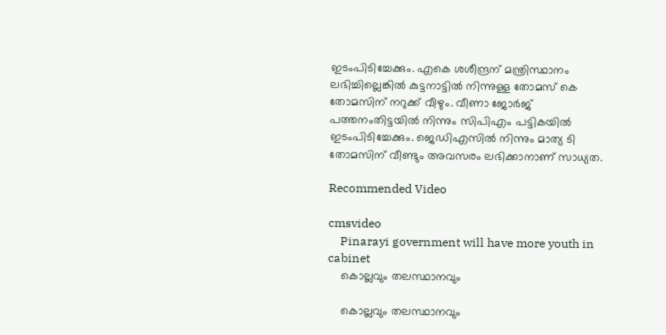ഇടംപിടിച്ചേക്കും. എകെ ശശീന്ദ്രന് മന്ത്രിസ്ഥാനം ലഭിച്ചില്ലെങ്കില്‍ കുട്ടനാട്ടില്‍ നിന്നുള്ള തോമസ് കെ തോമസിന് നറുക്ക് വീഴും. വീണാ ജോര്‍ജ് പത്തനംതിട്ടയില്‍ നിന്നും സിപിഎം പട്ടികയില്‍ ഇടംപിടിച്ചേക്കും. ജെഡിഎസില്‍ നിന്നും മാത്യ ടി തോമസിന് വീണ്ടും അവസരം ലഭിക്കാനാണ് സാധ്യത.

Recommended Video

cmsvideo
    Pinarayi government will have more youth in cabinet
    കൊല്ലവും തലസ്ഥാനവും

    കൊല്ലവും തലസ്ഥാനവും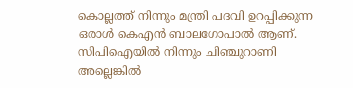കൊല്ലത്ത് നിന്നും മന്ത്രി പദവി ഉറപ്പിക്കുന്ന ഒരാള്‍ കെഎന്‍ ബാലഗോപാല്‍ ആണ്. സിപിഐയില്‍ നിന്നും ചിഞ്ചുറാണി അല്ലെങ്കില്‍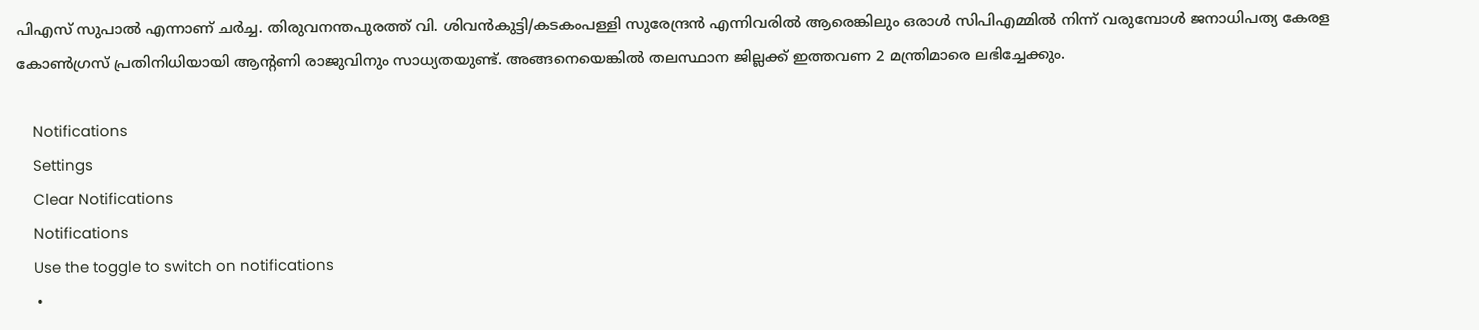പിഎസ് സുപാല്‍ എന്നാണ് ചര്‍ച്ച. തിരുവനന്തപുരത്ത് വി. ശിവൻകുട്ടി/കടകംപള്ളി സുരേന്ദ്രന്‍ എന്നിവരില്‍ ആരെങ്കിലും ഒരാള്‍ സിപിഎമ്മില്‍ നിന്ന് വരുമ്പോള്‍ ജനാധിപത്യ കേരള കോണ്‍ഗ്രസ് പ്രതിനിധിയായി ആന്‍റണി രാജുവിനും സാധ്യതയുണ്ട്. അങ്ങനെയെങ്കില്‍ തലസ്ഥാന ജില്ലക്ക് ഇത്തവണ 2 മന്ത്രിമാരെ ലഭിച്ചേക്കും.

    Notifications
    Settings
    Clear Notifications
    Notifications
    Use the toggle to switch on notifications
    •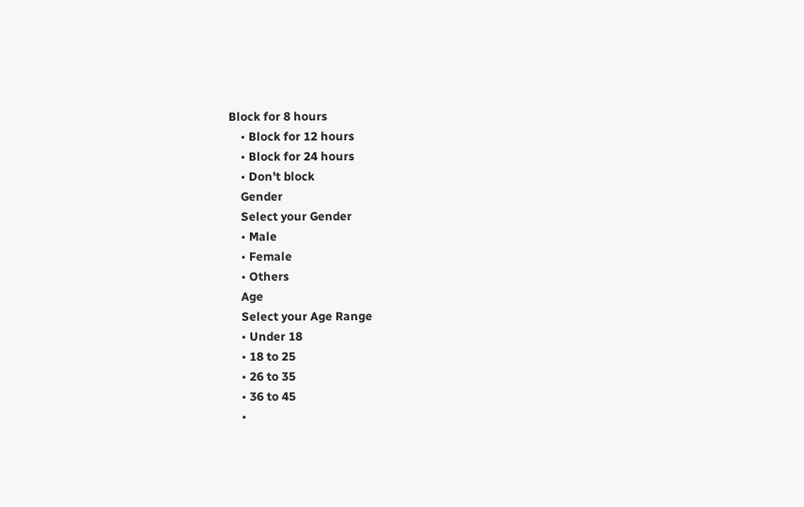Block for 8 hours
    • Block for 12 hours
    • Block for 24 hours
    • Don't block
    Gender
    Select your Gender
    • Male
    • Female
    • Others
    Age
    Select your Age Range
    • Under 18
    • 18 to 25
    • 26 to 35
    • 36 to 45
    •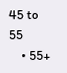45 to 55
    • 55+